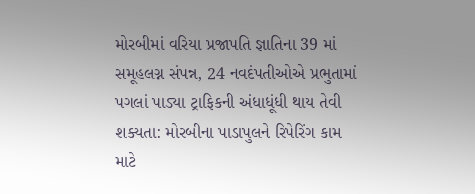મોરબીમાં વરિયા પ્રજાપતિ જ્ઞાતિના 39 માં સમૂહલગ્ન સંપન્ન, 24 નવદંપતીઓએ પ્રભુતામાં પગલાં પાડ્યા ટ્રાફિકની અંધાધૂંધી થાય તેવી શક્યતા: મોરબીના પાડાપુલને રિપેરિંગ કામ માટે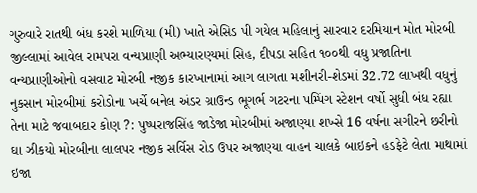ગુરુવારે રાતથી બંધ કરશે માળિયા (મી) ખાતે એસિડ પી ગયેલ મહિલાનું સારવાર દરમિયાન મોત મોરબી જીલ્લામાં આવેલ રામપરા વન્યપ્રાણી અભ્યારણ્યમાં સિહ, દીપડા સહિત ૧૦૦થી વધુ પ્રજાતિના વન્યપ્રાણીઓનો વસવાટ મોરબી નજીક કારખાનામાં આગ લાગતા મશીનરી-શેડમાં 32.72 લાખથી વધુનું નુકસાન મોરબીમાં કરોડોના ખર્ચે બનેલ અંડર ગ્રાઉન્ડ ભૂગર્ભ ગટરના પમ્પિંગ સ્ટેશન વર્ષો સુધી બંધ રહ્યા તેના માટે જવાબદાર કોણ ?: પુષ્પરાજસિંહ જાડેજા મોરબીમાં અજાણ્યા શખ્સે 16 વર્ષના સગીરને છરીનો ઘા ઝીકયો મોરબીના લાલપર નજીક સર્વિસ રોડ ઉપર અજાણ્યા વાહન ચાલકે બાઇકને હડફેટે લેતા માથામાં ઇજા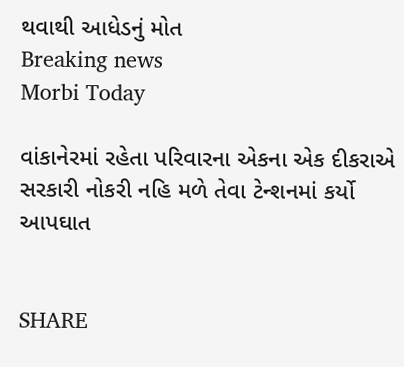થવાથી આધેડનું મોત
Breaking news
Morbi Today

વાંકાનેરમાં રહેતા પરિવારના એકના એક દીકરાએ સરકારી નોકરી નહિ મળે તેવા ટેન્શનમાં કર્યો આપઘાત


SHARE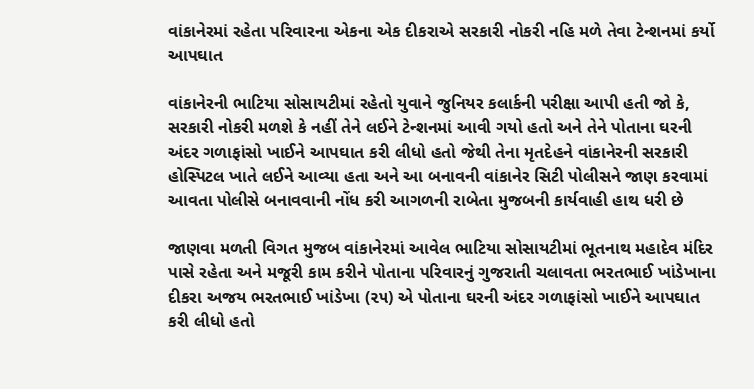વાંકાનેરમાં રહેતા પરિવારના એકના એક દીકરાએ સરકારી નોકરી નહિ મળે તેવા ટેન્શનમાં કર્યો આપઘાત

વાંકાનેરની ભાટિયા સોસાયટીમાં રહેતો યુવાને જુનિયર કલાર્કની પરીક્ષા આપી હતી જો કે, સરકારી નોકરી મળશે કે નહીં તેને લઈને ટેન્શનમાં આવી ગયો હતો અને તેને પોતાના ઘરની અંદર ગળાફાંસો ખાઈને આપઘાત કરી લીધો હતો જેથી તેના મૃતદેહને વાંકાનેરની સરકારી હોસ્પિટલ ખાતે લઈને આવ્યા હતા અને આ બનાવની વાંકાનેર સિટી પોલીસને જાણ કરવામાં આવતા પોલીસે બનાવવાની નોંધ કરી આગળની રાબેતા મુજબની કાર્યવાહી હાથ ધરી છે

જાણવા મળતી વિગત મુજબ વાંકાનેરમાં આવેલ ભાટિયા સોસાયટીમાં ભૂતનાથ મહાદેવ મંદિર પાસે રહેતા અને મજૂરી કામ કરીને પોતાના પરિવારનું ગુજરાતી ચલાવતા ભરતભાઈ ખાંડેખાના દીકરા અજય ભરતભાઈ ખાંડેખા (૨૫) એ પોતાના ઘરની અંદર ગળાફાંસો ખાઈને આપઘાત કરી લીધો હતો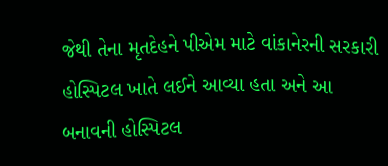જેથી તેના મૃતદેહને પીએમ માટે વાંકાનેરની સરકારી હોસ્પિટલ ખાતે લઈને આવ્યા હતા અને આ બનાવની હોસ્પિટલ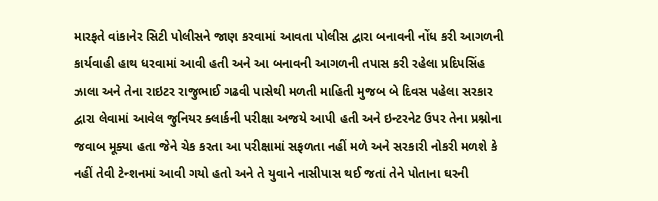મારફતે વાંકાનેર સિટી પોલીસને જાણ કરવામાં આવતા પોલીસ દ્વારા બનાવની નોંધ કરી આગળની કાર્યવાહી હાથ ધરવામાં આવી હતી અને આ બનાવની આગળની તપાસ કરી રહેલા પ્રદિપસિંહ ઝાલા અને તેના રાઇટર રાજુભાઈ ગઢવી પાસેથી મળતી માહિતી મુજબ બે દિવસ પહેલા સરકાર દ્વારા લેવામાં આવેલ જુનિયર ક્લાર્કની પરીક્ષા અજયે આપી હતી અને ઇન્ટરનેટ ઉપર તેના પ્રશ્નોના જવાબ મૂક્યા હતા જેને ચેક કરતા આ પરીક્ષામાં સફળતા નહીં મળે અને સરકારી નોકરી મળશે કે નહીં તેવી ટેન્શનમાં આવી ગયો હતો અને તે યુવાને નાસીપાસ થઈ જતાં તેને પોતાના ઘરની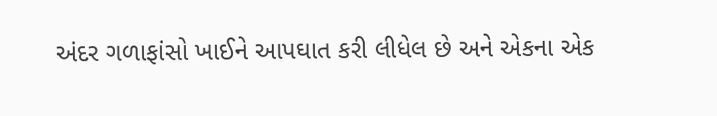અંદર ગળાફાંસો ખાઈને આપઘાત કરી લીધેલ છે અને એકના એક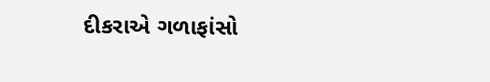દીકરાએ ગળાફાંસો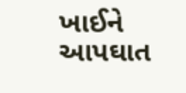ખાઈને આપઘાત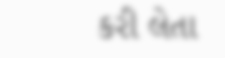કરી લેતા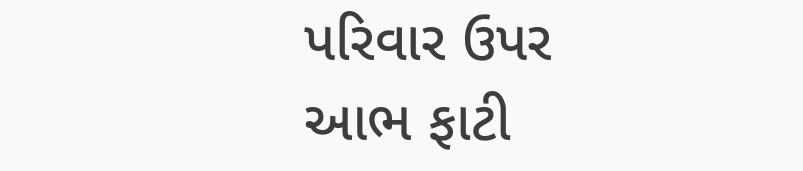પરિવાર ઉપર આભ ફાટી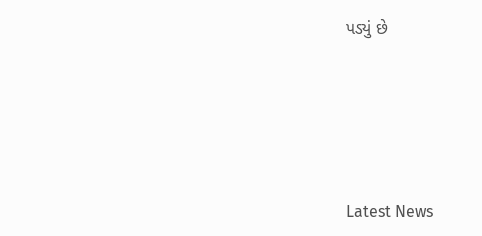પડ્યું છે






Latest News